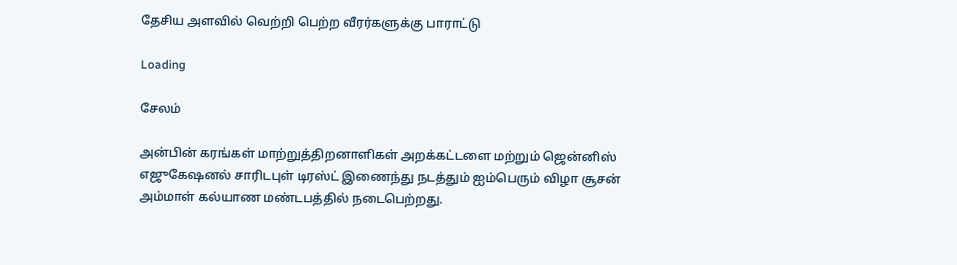தேசிய அளவில் வெற்றி பெற்ற வீரர்களுக்கு பாராட்டு

Loading

சேலம்

அன்பின் கரங்கள் மாற்றுத்திறனாளிகள் அறக்கட்டளை மற்றும் ஜென்னிஸ் எஜுகேஷனல் சாரிடபுள் டிரஸ்ட் இணைந்து நடத்தும் ஐம்பெரும் விழா சூசன் அம்மாள் கல்யாண மண்டபத்தில் நடைபெற்றது.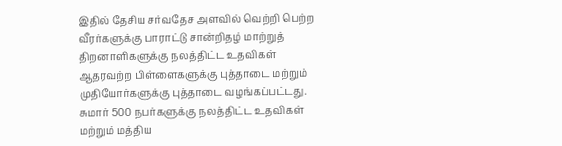இதில் தேசிய சர்வதேச அளவில் வெற்றி பெற்ற வீரர்களுக்கு பாராட்டு சான்றிதழ் மாற்றுத் திறனாளிகளுக்கு நலத்திட்ட உதவிகள் ஆதரவற்ற பிள்ளைகளுக்கு புத்தாடை மற்றும் முதியோர்களுக்கு புத்தாடை வழங்கப்பட்டது. சுமார் 500 நபர்களுக்கு நலத்திட்ட உதவிகள் மற்றும் மத்திய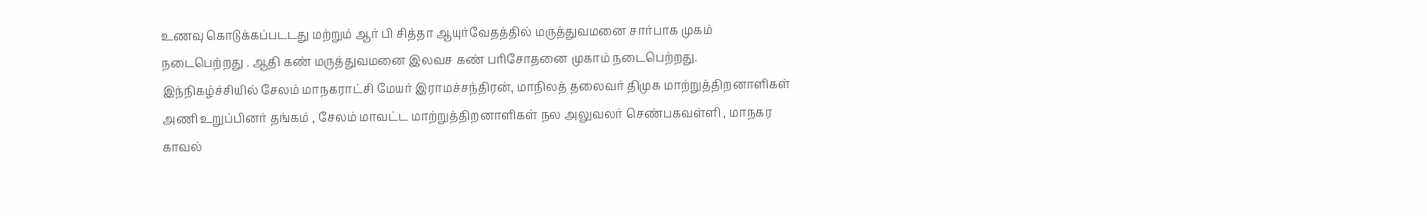உணவு கொடுக்கப்படடது மற்றும் ஆர் பி சித்தா ஆயுர்வேதத்தில் மருத்துவமனை சார்பாக முகம் நடைபெற்றது . ஆதி கண் மருத்துவமனை இலவச கண் பரிசோதனை முகாம் நடைபெற்றது. இந்நிகழ்ச்சியில் சேலம் மாநகராட்சி மேயர் இராமச்சந்திரன், மாநிலத் தலைவர் திமுக மாற்றுத்திறனாளிகள் அணி உறுப்பினர் தங்கம் , சேலம் மாவட்ட மாற்றுத்திறனாளிகள் நல அலுவலர் செண்பகவள்ளி , மாநகர காவல்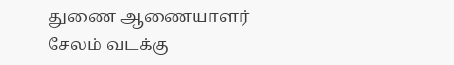துணை ஆணையாளர் சேலம் வடக்கு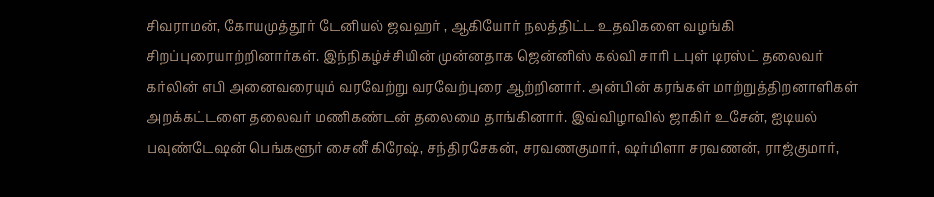சிவராமன், கோயமுத்தூர் டேனியல் ஜவஹர் , ஆகியோர் நலத்திட்ட உதவிகளை வழங்கி சிறப்புரையாற்றினார்கள். இந்நிகழ்ச்சியின் முன்னதாக ஜென்னிஸ் கல்வி சாரி டபுள் டிரஸ்ட் தலைவர் கர்லின் எபி அனைவரையும் வரவேற்று வரவேற்புரை ஆற்றினார். அன்பின் கரங்கள் மாற்றுத்திறனாளிகள் அறக்கட்டளை தலைவர் மணிகண்டன் தலைமை தாங்கினார். இவ்விழாவில் ஜாகிர் உசேன், ஐடியல் பவுண்டேஷன் பெங்களூர் சைனீ கிரேஷ், சந்திரசேகன், சரவணகுமார், ஷர்மிளா சரவணன், ராஜ்குமார்,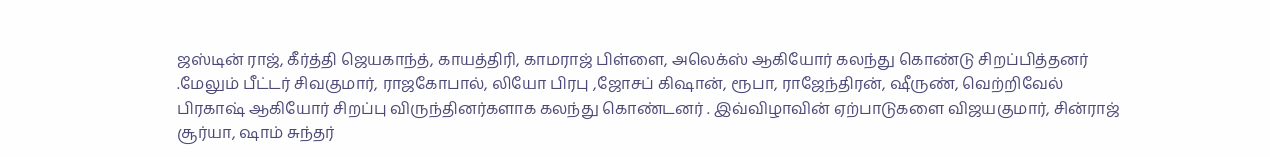ஜஸ்டின் ராஜ், கீர்த்தி ஜெயகாந்த், காயத்திரி, காமராஜ் பிள்ளை, அலெக்ஸ் ஆகியோர் கலந்து கொண்டு சிறப்பித்தனர் .மேலும் பீட்டர் சிவகுமார், ராஜகோபால், லியோ பிரபு ,ஜோசப் கிஷான், ரூபா, ராஜேந்திரன், ஷீருண், வெற்றிவேல் பிரகாஷ் ஆகியோர் சிறப்பு விருந்தினர்களாக கலந்து கொண்டனர் . இவ்விழாவின் ஏற்பாடுகளை விஜயகுமார், சின்ராஜ் சூர்யா, ஷாம் சுந்தர்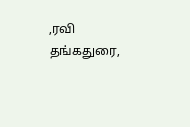,ரவி தங்கதுரை,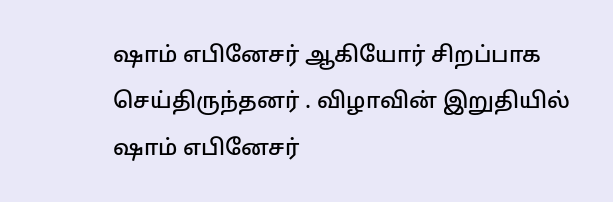ஷாம் எபினேசர் ஆகியோர் சிறப்பாக செய்திருந்தனர் . விழாவின் இறுதியில் ஷாம் எபினேசர்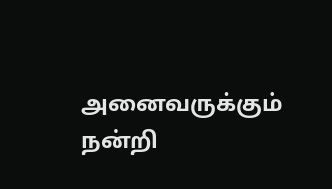அனைவருக்கும் நன்றி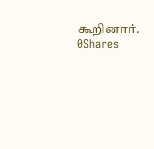கூறினார்.
0Shares